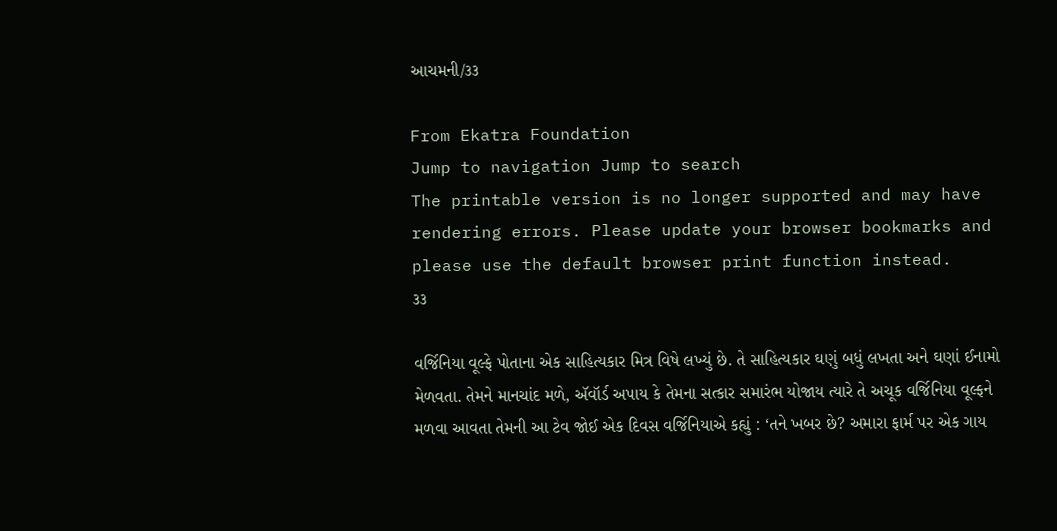આચમની/૩૩

From Ekatra Foundation
Jump to navigation Jump to search
The printable version is no longer supported and may have rendering errors. Please update your browser bookmarks and please use the default browser print function instead.
૩૩

વર્જિનિયા વૂલ્ફે પોતાના એક સાહિત્યકાર મિત્ર વિષે લખ્યું છે. તે સાહિત્યકાર ઘણું બધું લખતા અને ઘણાં ઈનામો મેળવતા. તેમને માનચાંદ મળે, ઍવૉર્ડ અપાય કે તેમના સત્કાર સમારંભ યોજાય ત્યારે તે અચૂક વર્જિનિયા વૂલ્ફને મળવા આવતા તેમની આ ટેવ જોઈ એક દિવસ વર્જિનિયાએ કહ્યું : ‘તને ખબર છે? અમારા ફાર્મ પર એક ગાય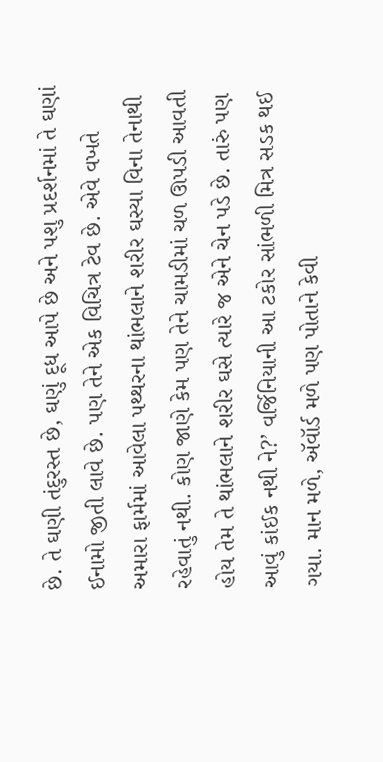છે. તે ઘણી તંદુરસ્ત છે, ઘણું દૂધ આપે છે અને પશુ પ્રદર્શનમાં તે ઘણાં ઈનામો જીતી લાવે છે. પણ તેને એક વિચિત્ર ટેવ છે. એવે વખતે અમારા ફાર્મમાં આવેલા પથ્થરના થાંભલાને શરીર ઘસ્યા વિના તેનાથી રહેવાતું નથી. કોણ જાણે કેમ પણ તેને ચામડીમાં ચળ ઊપડી આવતી હોય તેમ તે થાંભલાને શરીર ઘસે ત્યારે જ એને ચેન પડે છે. તારું પણ આવું કાંઈક નથી ને?’ વર્જિનિયાની આ ટકોર સાંભળી મિત્ર સડક થઈ ગયા. માન મળે, ઍવૉર્ડ મળે પણ પોતાને કેવી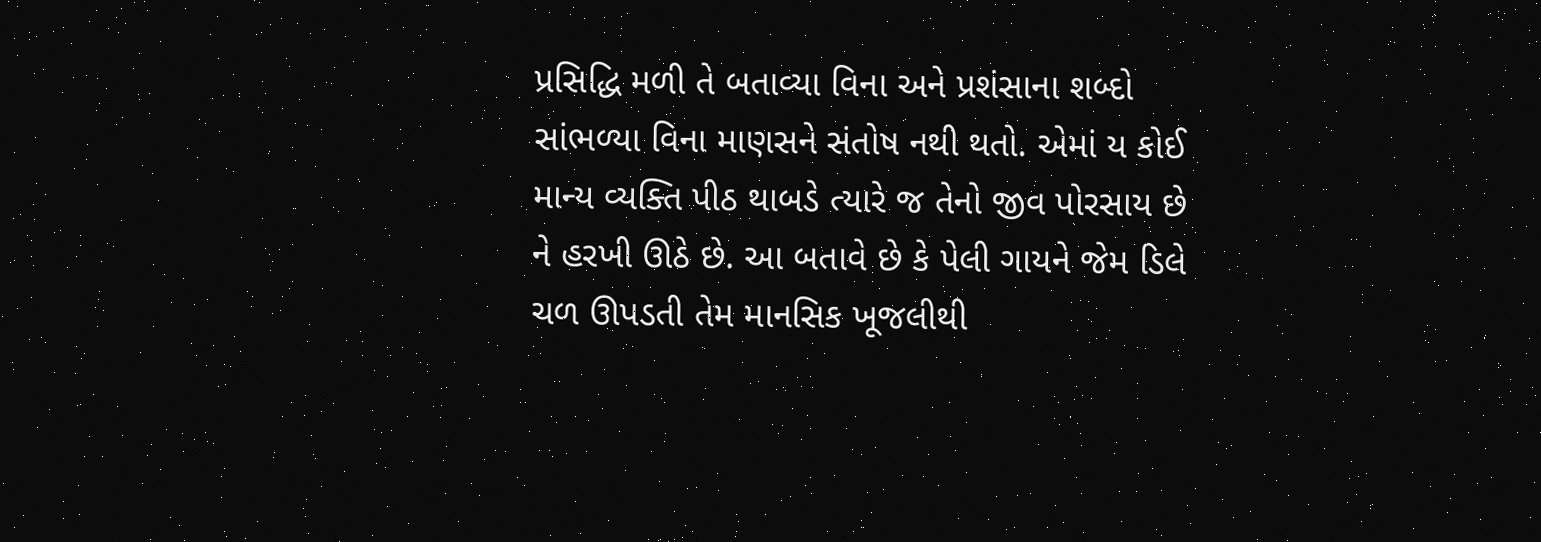પ્રસિદ્ધિ મળી તે બતાવ્યા વિના અને પ્રશંસાના શબ્દો સાંભળ્યા વિના માણસને સંતોષ નથી થતો. એમાં ય કોઈ માન્ય વ્યક્તિ પીઠ થાબડે ત્યારે જ તેનો જીવ પોરસાય છે ને હરખી ઊઠે છે. આ બતાવે છે કે પેલી ગાયને જેમ ડિલે ચળ ઊપડતી તેમ માનસિક ખૂજલીથી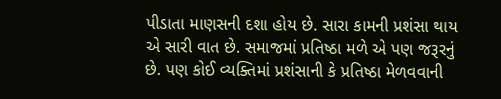પીડાતા માણસની દશા હોય છે. સારા કામની પ્રશંસા થાય એ સારી વાત છે. સમાજમાં પ્રતિષ્ઠા મળે એ પણ જરૂરનું છે. પણ કોઈ વ્યક્તિમાં પ્રશંસાની કે પ્રતિષ્ઠા મેળવવાની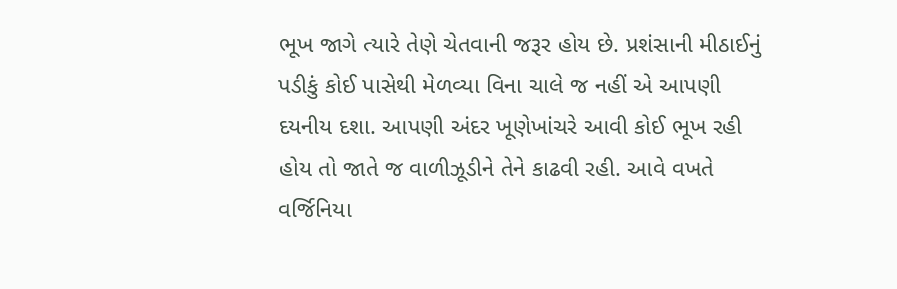ભૂખ જાગે ત્યારે તેણે ચેતવાની જરૂર હોય છે. પ્રશંસાની મીઠાઈનું પડીકું કોઈ પાસેથી મેળવ્યા વિના ચાલે જ નહીં એ આપણી દયનીય દશા. આપણી અંદર ખૂણેખાંચરે આવી કોઈ ભૂખ રહી હોય તો જાતે જ વાળીઝૂડીને તેને કાઢવી રહી. આવે વખતે વર્જિનિયા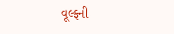વૂલ્ફની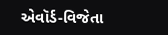એવૉર્ડ-વિજેતા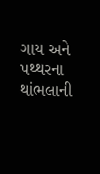ગાય અને પથ્થરના થાંભલાની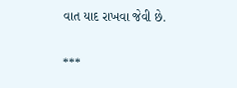વાત યાદ રાખવા જેવી છે.

***